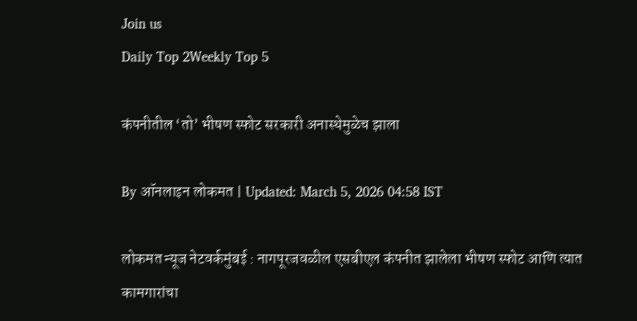Join us
Daily Top 2Weekly Top 5

कंपनीतील ‘तो’ भीषण स्फोट सरकारी अनास्थेमुळेच झाला

By ऑनलाइन लोकमत | Updated: March 5, 2026 04:58 IST

लोकमत न्यूज नेटवर्कमुंबई : नागपूरजवळील एसबीएल कंपनीत झालेला भीषण स्फोट आणि त्यात कामगारांचा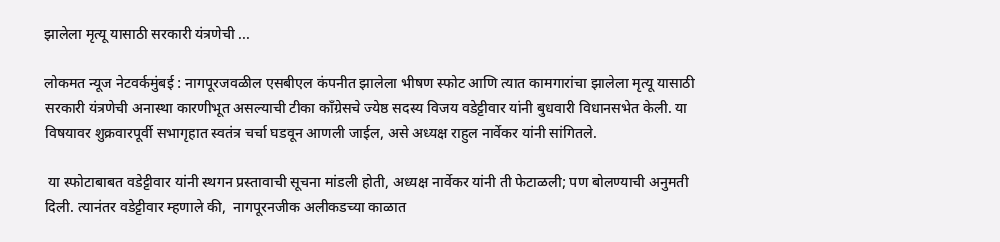झालेला मृत्यू यासाठी सरकारी यंत्रणेची ...

लोकमत न्यूज नेटवर्कमुंबई : नागपूरजवळील एसबीएल कंपनीत झालेला भीषण स्फोट आणि त्यात कामगारांचा झालेला मृत्यू यासाठी सरकारी यंत्रणेची अनास्था कारणीभूत असल्याची टीका काँग्रेसचे ज्येष्ठ सदस्य विजय वडेट्टीवार यांनी बुधवारी विधानसभेत केली. या विषयावर शुक्रवारपूर्वी सभागृहात स्वतंत्र चर्चा घडवून आणली जाईल, असे अध्यक्ष राहुल नार्वेकर यांनी सांगितले.

 या स्फोटाबाबत वडेट्टीवार यांनी स्थगन प्रस्तावाची सूचना मांडली होती, अध्यक्ष नार्वेकर यांनी ती फेटाळली; पण बोलण्याची अनुमती दिली. त्यानंतर वडेट्टीवार म्हणाले की,  नागपूरनजीक अलीकडच्या काळात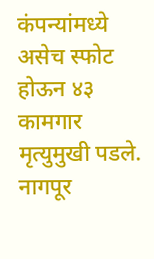कंपन्यांमध्ये असेच स्फोट होऊन ४३ कामगार मृत्युमुखी पडले.  नागपूर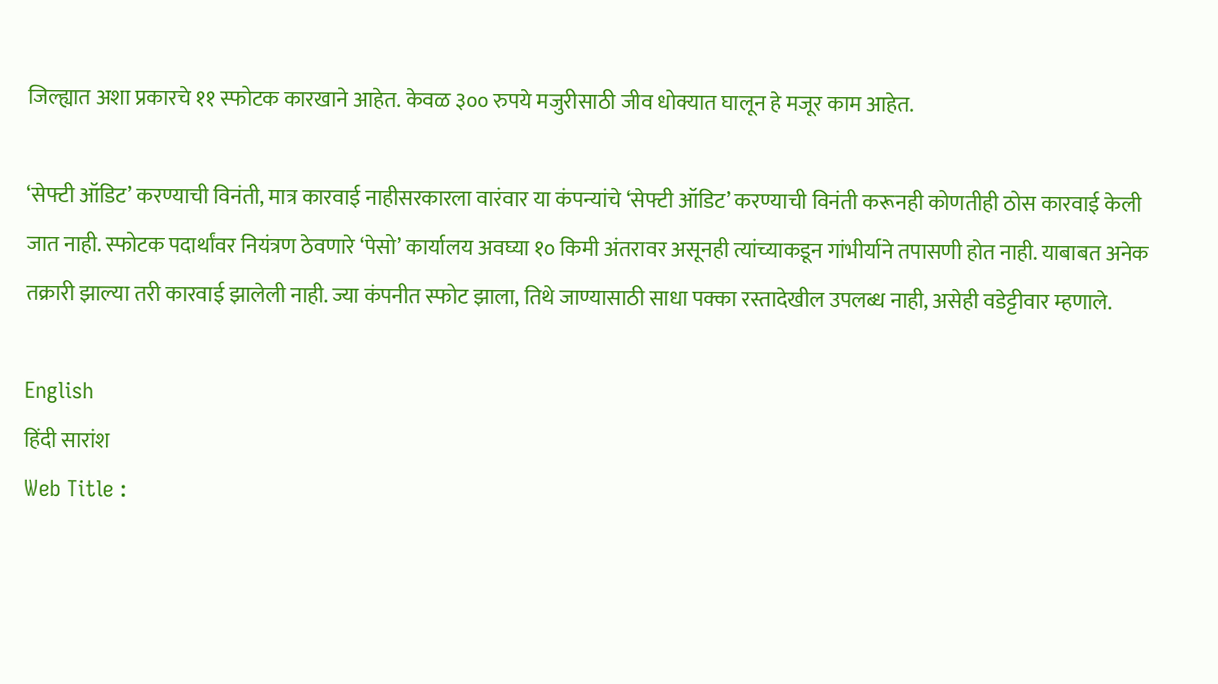जिल्ह्यात अशा प्रकारचे ११ स्फोटक कारखाने आहेत. केवळ ३०० रुपये मजुरीसाठी जीव धोक्यात घालून हे मजूर काम आहेत.

‘सेफ्टी ऑडिट’ करण्याची विनंती, मात्र कारवाई नाहीसरकारला वारंवार या कंपन्यांचे ‘सेफ्टी ऑडिट’ करण्याची विनंती करूनही कोणतीही ठोस कारवाई केली जात नाही. स्फोटक पदार्थांवर नियंत्रण ठेवणारे ‘पेसो’ कार्यालय अवघ्या १० किमी अंतरावर असूनही त्यांच्याकडून गांभीर्याने तपासणी होत नाही. याबाबत अनेक तक्रारी झाल्या तरी कारवाई झालेली नाही. ज्या कंपनीत स्फोट झाला, तिथे जाण्यासाठी साधा पक्का रस्तादेखील उपलब्ध नाही, असेही वडेट्टीवार म्हणाले.

English
हिंदी सारांश
Web Title :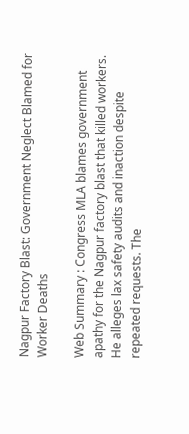Nagpur Factory Blast: Government Neglect Blamed for Worker Deaths

Web Summary : Congress MLA blames government apathy for the Nagpur factory blast that killed workers. He alleges lax safety audits and inaction despite repeated requests. The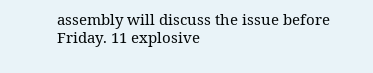assembly will discuss the issue before Friday. 11 explosive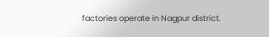factories operate in Nagpur district.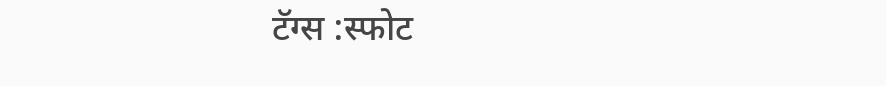टॅग्स :स्फोट